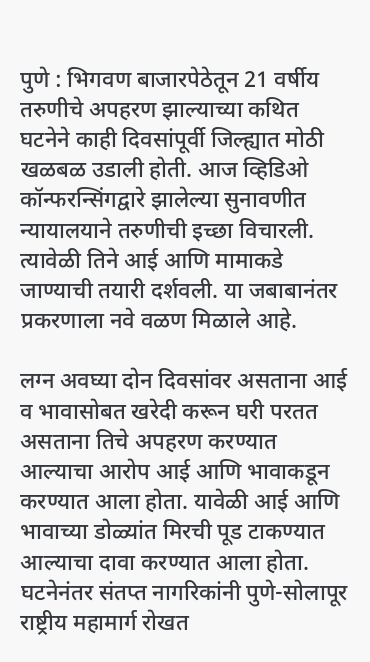पुणे : भिगवण बाजारपेठेतून 21 वर्षीय तरुणीचे अपहरण झाल्याच्या कथित घटनेने काही दिवसांपूर्वी जिल्ह्यात मोठी खळबळ उडाली होती. आज व्हिडिओ कॉन्फरन्सिंगद्वारे झालेल्या सुनावणीत न्यायालयाने तरुणीची इच्छा विचारली. त्यावेळी तिने आई आणि मामाकडे जाण्याची तयारी दर्शवली. या जबाबानंतर प्रकरणाला नवे वळण मिळाले आहे.

लग्न अवघ्या दोन दिवसांवर असताना आई व भावासोबत खरेदी करून घरी परतत असताना तिचे अपहरण करण्यात आल्याचा आरोप आई आणि भावाकडून करण्यात आला होता. यावेळी आई आणि भावाच्या डोळ्यांत मिरची पूड टाकण्यात आल्याचा दावा करण्यात आला होता.
घटनेनंतर संतप्त नागरिकांनी पुणे-सोलापूर राष्ट्रीय महामार्ग रोखत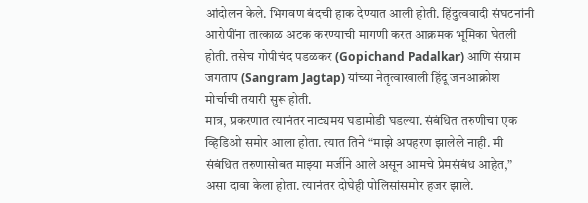आंदोलन केले. भिगवण बंदची हाक देण्यात आली होती. हिंदुत्ववादी संघटनांनी आरोपींना तात्काळ अटक करण्याची मागणी करत आक्रमक भूमिका घेतली होती. तसेच गोपीचंद पडळकर (Gopichand Padalkar) आणि संग्राम जगताप (Sangram Jagtap) यांच्या नेतृत्वाखाली हिंदू जनआक्रोश मोर्चाची तयारी सुरू होती.
मात्र, प्रकरणात त्यानंतर नाट्यमय घडामोडी घडल्या. संबंधित तरुणीचा एक व्हिडिओ समोर आला होता. त्यात तिने “माझे अपहरण झालेले नाही. मी संबंधित तरुणासोबत माझ्या मर्जीने आले असून आमचे प्रेमसंबंध आहेत,” असा दावा केला होता. त्यानंतर दोघेही पोलिसांसमोर हजर झाले.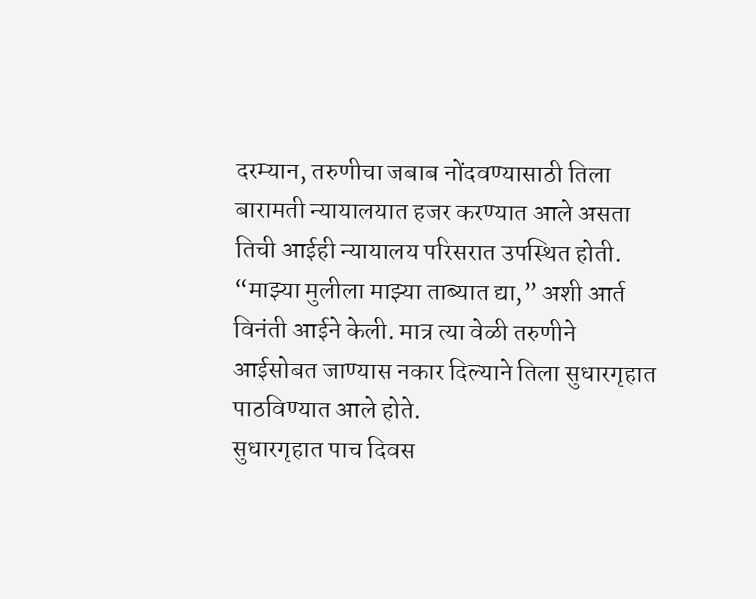दरम्यान, तरुणीचा जबाब नोंदवण्यासाठी तिला बारामती न्यायालयात हजर करण्यात आले असता तिची आईही न्यायालय परिसरात उपस्थित होती. “माझ्या मुलीला माझ्या ताब्यात द्या,” अशी आर्त विनंती आईने केली. मात्र त्या वेळी तरुणीने आईसोबत जाण्यास नकार दिल्याने तिला सुधारगृहात पाठविण्यात आले होते.
सुधारगृहात पाच दिवस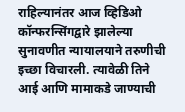राहिल्यानंतर आज व्हिडिओ कॉन्फरन्सिंगद्वारे झालेल्या सुनावणीत न्यायालयाने तरुणीची इच्छा विचारली. त्यावेळी तिने आई आणि मामाकडे जाण्याची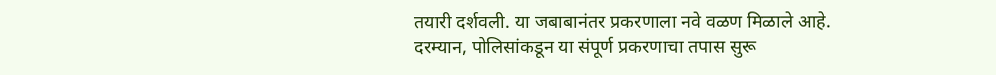तयारी दर्शवली. या जबाबानंतर प्रकरणाला नवे वळण मिळाले आहे.
दरम्यान, पोलिसांकडून या संपूर्ण प्रकरणाचा तपास सुरू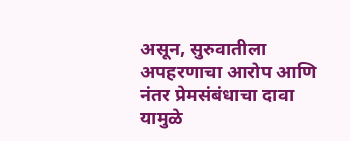असून, सुरुवातीला अपहरणाचा आरोप आणि नंतर प्रेमसंबंधाचा दावा यामुळे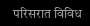परिसरात विविध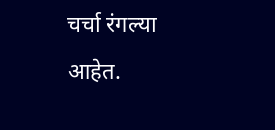चर्चा रंगल्या आहेत.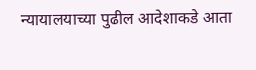न्यायालयाच्या पुढील आदेशाकडे आता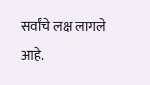सर्वांचे लक्ष लागले आहे.